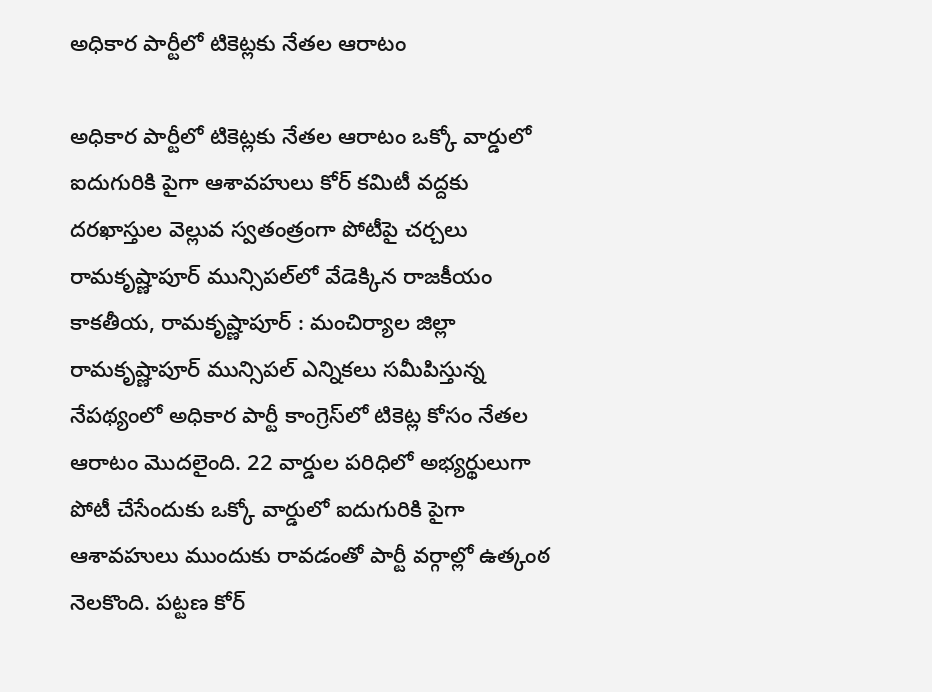అధికార పార్టీలో టికెట్లకు నేతల ఆరాటం

అధికార పార్టీలో టికెట్లకు నేతల ఆరాటం ఒక్కో వార్డులో ఐదుగురికి పైగా ఆశావహులు కోర్ కమిటీ వద్దకు దరఖాస్తుల వెల్లువ స్వతంత్రంగా పోటీపై చర్చలు రామకృష్ణాపూర్ మున్సిపల్‌లో వేడెక్కిన రాజ‌కీయం కాకతీయ, రామకృష్ణాపూర్ : మంచిర్యాల జిల్లా రామకృష్ణాపూర్ మున్సిపల్ ఎన్నికలు సమీపిస్తున్న నేపథ్యంలో అధికార పార్టీ కాంగ్రెస్‌లో టికెట్ల కోసం నేతల ఆరాటం మొదలైంది. 22 వార్డుల పరిధిలో అభ్యర్థులుగా పోటీ చేసేందుకు ఒక్కో వార్డులో ఐదుగురికి పైగా ఆశావహులు ముందుకు రావడంతో పార్టీ వర్గాల్లో ఉత్కంఠ నెలకొంది. పట్టణ కోర్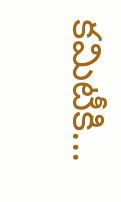కమిటీకి...